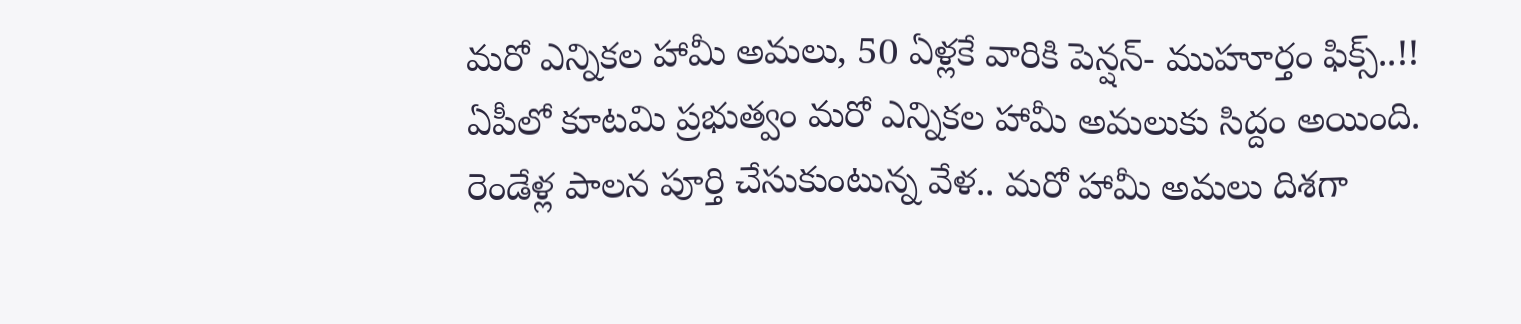మరో ఎన్నికల హామీ అమలు, 50 ఏళ్లకే వారికి పెన్షన్- ముహూర్తం ఫిక్స్..!!
ఏపీలో కూటమి ప్రభుత్వం మరో ఎన్నికల హామీ అమలుకు సిద్దం అయింది. రెండేళ్ల పాలన పూర్తి చేసుకుంటున్న వేళ.. మరో హామీ అమలు దిశగా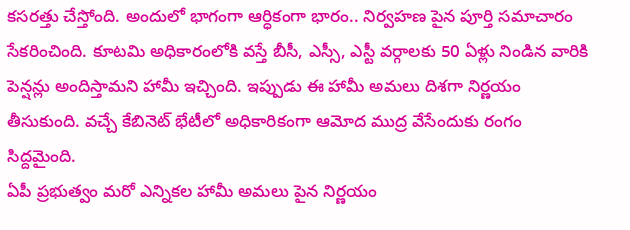కసరత్తు చేస్తోంది. అందులో భాగంగా ఆర్ధికంగా భారం.. నిర్వహణ పైన పూర్తి సమాచారం సేకరించింది. కూటమి అధికారంలోకి వస్తే బీసీ, ఎస్సీ, ఎస్టీ వర్గాలకు 50 ఏళ్లు నిండిన వారికి పెన్షన్లు అందిస్తామని హామీ ఇచ్చింది. ఇప్పుడు ఈ హామీ అమలు దిశగా నిర్ణయం తీసుకుంది. వచ్చే కేబినెట్ భేటీలో అధికారికంగా ఆమోద ముద్ర వేసేందుకు రంగం సిద్దమైంది.
ఏపీ ప్రభుత్వం మరో ఎన్నికల హామీ అమలు పైన నిర్ణయం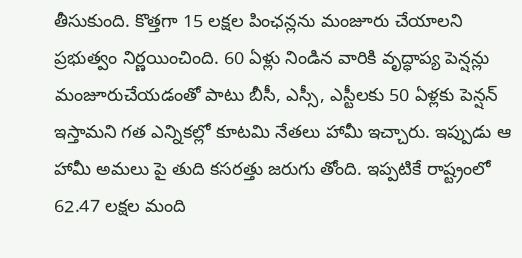తీసుకుంది. కొత్తగా 15 లక్షల పింఛన్లను మంజూరు చేయాలని ప్రభుత్వం నిర్ణయించింది. 60 ఏళ్లు నిండిన వారికి వృద్ధాప్య పెన్షన్లు మంజూరుచేయడంతో పాటు బీసీ, ఎస్సీ, ఎస్టీలకు 50 ఏళ్లకు పెన్షన్ ఇస్తామని గత ఎన్నికల్లో కూటమి నేతలు హామీ ఇచ్చారు. ఇప్పుడు ఆ హామీ అమలు పై తుది కసరత్తు జరుగు తోంది. ఇప్పటికే రాష్ట్రంలో 62.47 లక్షల మంది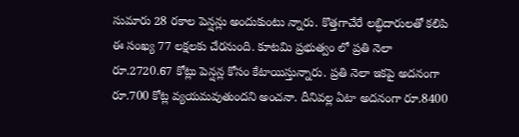సుమారు 28 రకాల పెన్షన్లు అందుకుంటు న్నారు. కొత్తగాచేరే లబ్ధిదారులతో కలిపి ఈ సంఖ్య 77 లక్షలకు చేరనుంది. కూటమి ప్రభుత్వం లో ప్రతి నెలా రూ.2720.67 కోట్లు పెన్షన్ల కోసం కేటాయిస్తున్నారు. ప్రతి నెలా ఇకపై అదనంగా రూ.700 కోట్ల వ్యయమవుతుందని అంచనా. దీనివల్ల ఏటా అదనంగా రూ.8400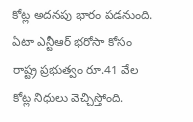కోట్ల అదనపు భారం పడనుంది. ఏటా ఎన్టీఆర్ భరోసా కోసం రాష్ట్ర ప్రభుత్వం రూ.41 వేల కోట్ల నిధులు వెచ్చిస్తోంది.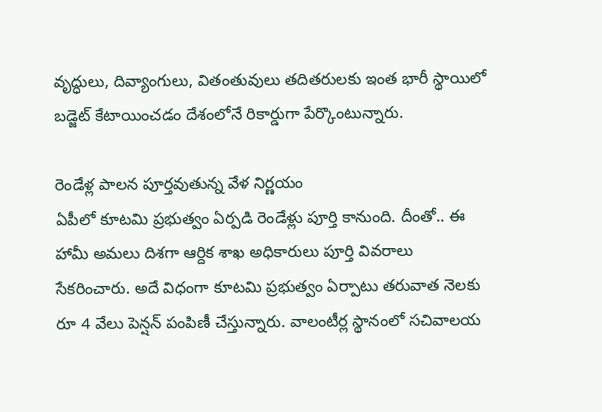వృద్ధులు, దివ్యాంగులు, వితంతువులు తదితరులకు ఇంత భారీ స్థాయిలో బడ్జెట్ కేటాయించడం దేశంలోనే రికార్డుగా పేర్కొంటున్నారు.

రెండేళ్ల పాలన పూర్తవుతున్న వేళ నిర్ణయం
ఏపీలో కూటమి ప్రభుత్వం ఏర్పడి రెండేళ్లు పూర్తి కానుంది. దీంతో.. ఈ హామీ అమలు దిశగా ఆర్దిక శాఖ అధికారులు పూర్తి వివరాలు సేకరించారు. అదే విధంగా కూటమి ప్రభుత్వం ఏర్పాటు తరువాత నెలకు రూ 4 వేలు పెన్షన్ పంపిణీ చేస్తున్నారు. వాలంటీర్ల స్థానంలో సచివాలయ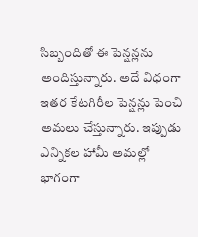సిబ్బందితో ఈ పెన్షన్లను అందిస్తున్నారు. అదే విధంగా ఇతర కేటగిరీల పెన్షన్లు పెంచి అమలు చేస్తున్నారు. ఇప్పుడు ఎన్నికల హామీ అమల్లో భాగంగా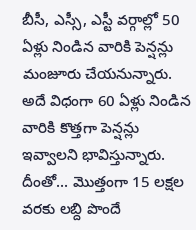బీసీ, ఎస్సీ, ఎస్టీ వర్గాల్లో 50 ఏళ్లు నిండిన వారికి పెన్షన్లు మంజూరు చేయనున్నారు. అదే విధంగా 60 ఏళ్లు నిండిన వారికి కొత్తగా పెన్షన్లు ఇవ్వాలని భావిస్తున్నారు. దీంతో... మొత్తంగా 15 లక్షల వరకు లబ్ది పొందే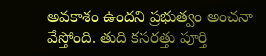అవకాశం ఉందని ప్రభుత్వం అంచనా వేస్తోంది. తుది కసరత్తు పూర్తి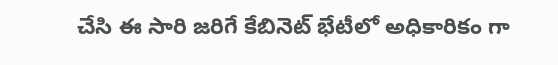చేసి ఈ సారి జరిగే కేబినెట్ భేటీలో అధికారికం గా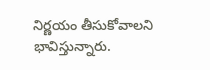నిర్ణయం తీసుకోవాలని భావిస్తున్నారు.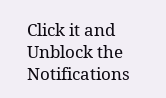Click it and Unblock the Notifications